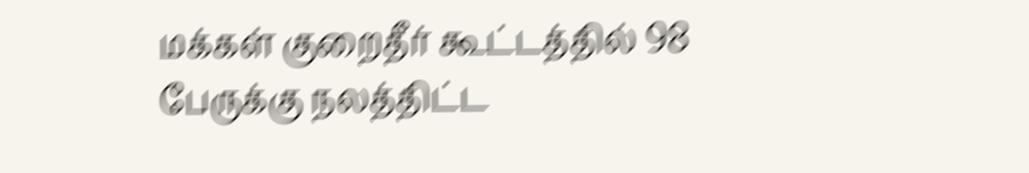மக்கள் குறைதீர் கூட்டத்தில் 98 பேருக்கு நலத்திட்ட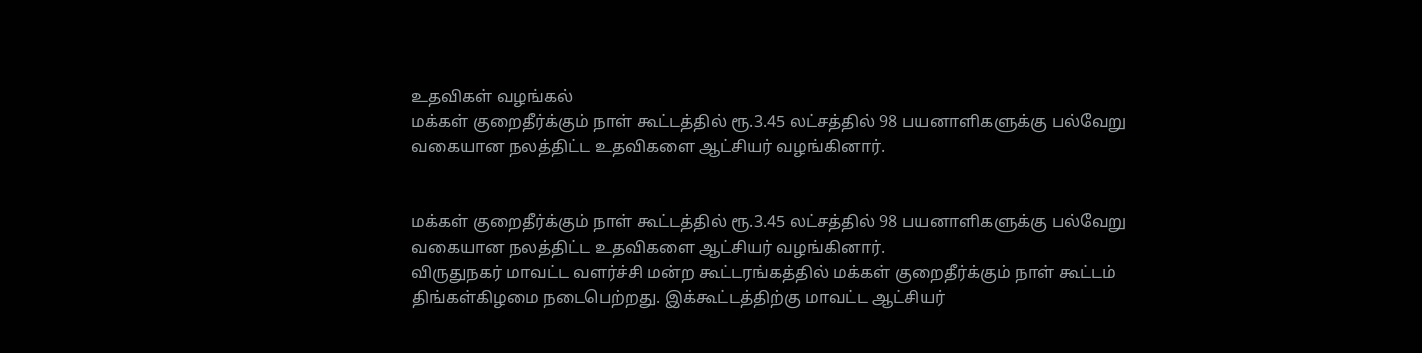உதவிகள் வழங்கல்
மக்கள் குறைதீர்க்கும் நாள் கூட்டத்தில் ரூ.3.45 லட்சத்தில் 98 பயனாளிகளுக்கு பல்வேறு வகையான நலத்திட்ட உதவிகளை ஆட்சியர் வழங்கினார்.


மக்கள் குறைதீர்க்கும் நாள் கூட்டத்தில் ரூ.3.45 லட்சத்தில் 98 பயனாளிகளுக்கு பல்வேறு வகையான நலத்திட்ட உதவிகளை ஆட்சியர் வழங்கினார்.
விருதுநகர் மாவட்ட வளர்ச்சி மன்ற கூட்டரங்கத்தில் மக்கள் குறைதீர்க்கும் நாள் கூட்டம் திங்கள்கிழமை நடைபெற்றது. இக்கூட்டத்திற்கு மாவட்ட ஆட்சியர்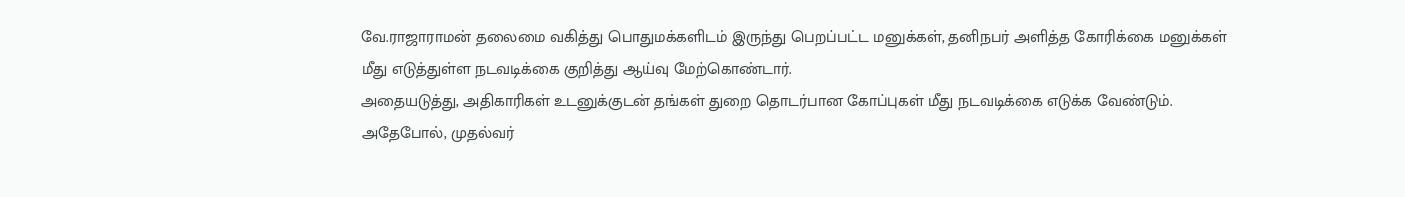வே.ராஜாராமன் தலைமை வகித்து பொதுமக்களிடம் இருந்து பெறப்பட்ட மனுக்கள், தனிநபர் அளித்த கோரிக்கை மனுக்கள் மீது எடுத்துள்ள நடவடிக்கை குறித்து ஆய்வு மேற்கொண்டார்.
அதையடுத்து, அதிகாரிகள் உடனுக்குடன் தங்கள் துறை தொடர்பான கோப்புகள் மீது நடவடிக்கை எடுக்க வேண்டும். அதேபோல், முதல்வர்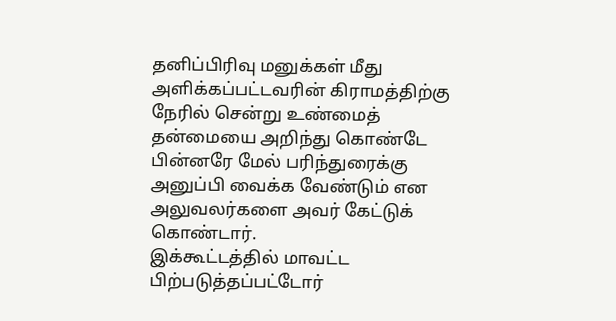தனிப்பிரிவு மனுக்கள் மீது அளிக்கப்பட்டவரின் கிராமத்திற்கு நேரில் சென்று உண்மைத் தன்மையை அறிந்து கொண்டே பின்னரே மேல் பரிந்துரைக்கு அனுப்பி வைக்க வேண்டும் என அலுவலர்களை அவர் கேட்டுக் கொண்டார்.
இக்கூட்டத்தில் மாவட்ட பிற்படுத்தப்பட்டோர்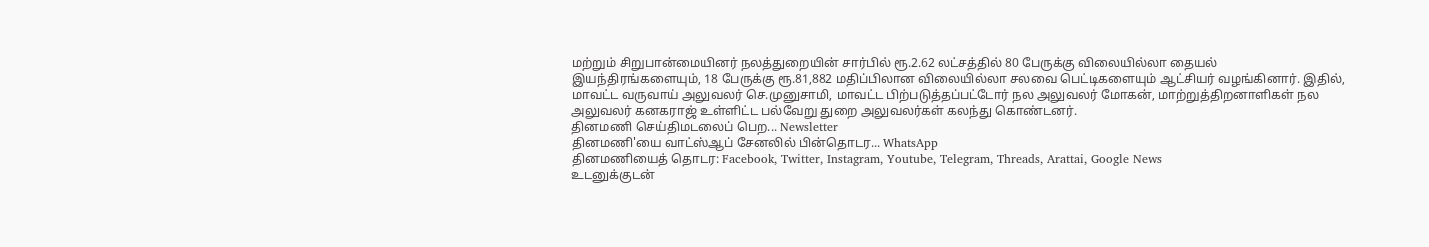மற்றும் சிறுபான்மையினர் நலத்துறையின் சார்பில் ரூ.2.62 லட்சத்தில் 80 பேருக்கு விலையில்லா தையல் இயந்திரங்களையும், 18 பேருக்கு ரூ.81,882 மதிப்பிலான விலையில்லா சலவை பெட்டிகளையும் ஆட்சியர் வழங்கினார். இதில், மாவட்ட வருவாய் அலுவலர் செ.முனுசாமி, மாவட்ட பிற்படுத்தப்பட்டோர் நல அலுவலர் மோகன், மாற்றுத்திறனாளிகள் நல அலுவலர் கனகராஜ் உள்ளிட்ட பல்வேறு துறை அலுவலர்கள் கலந்து கொண்டனர்.
தினமணி செய்திமடலைப் பெற... Newsletter
தினமணி'யை வாட்ஸ்ஆப் சேனலில் பின்தொடர... WhatsApp
தினமணியைத் தொடர: Facebook, Twitter, Instagram, Youtube, Telegram, Threads, Arattai, Google News
உடனுக்குடன்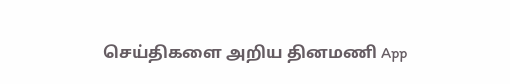செய்திகளை அறிய தினமணி App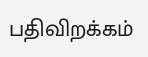பதிவிறக்கம்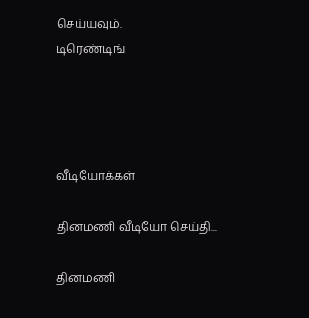செய்யவும்.
டிரெண்டிங்




வீடியோக்கள்

தினமணி வீடியோ செய்தி...

தினமணி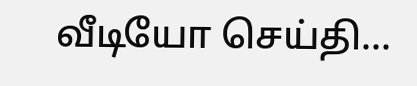வீடியோ செய்தி...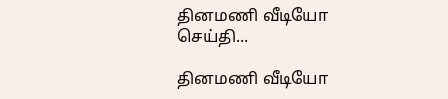தினமணி வீடியோ செய்தி...

தினமணி வீடியோ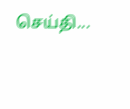செய்தி...